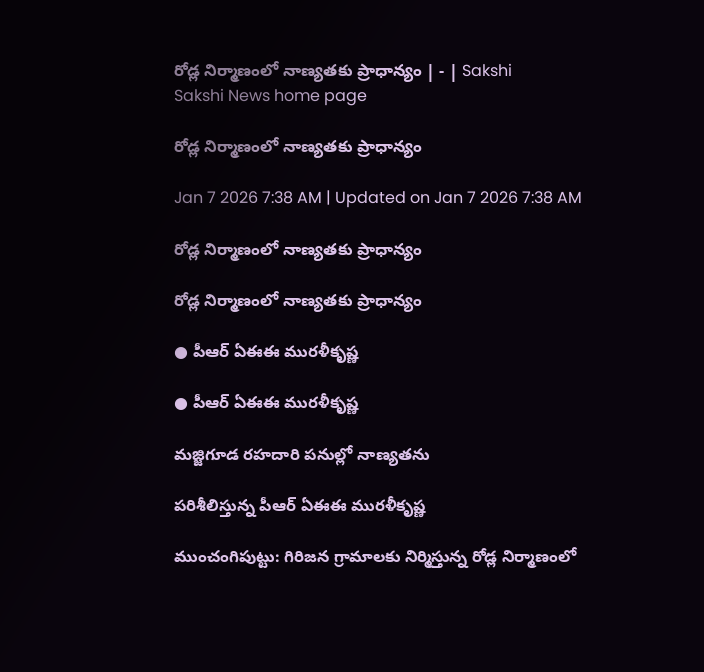రోడ్ల నిర్మాణంలో నాణ్యతకు ప్రాధాన్యం | - | Sakshi
Sakshi News home page

రోడ్ల నిర్మాణంలో నాణ్యతకు ప్రాధాన్యం

Jan 7 2026 7:38 AM | Updated on Jan 7 2026 7:38 AM

రోడ్ల నిర్మాణంలో నాణ్యతకు ప్రాధాన్యం

రోడ్ల నిర్మాణంలో నాణ్యతకు ప్రాధాన్యం

● పీఆర్‌ ఏఈఈ మురళీకృష్ణ

● పీఆర్‌ ఏఈఈ మురళీకృష్ణ

మజ్జిగూడ రహదారి పనుల్లో నాణ్యతను

పరిశీలిస్తున్న పీఆర్‌ ఏఈఈ మురళీకృష్ణ

ముంచంగిపుట్టు: గిరిజన గ్రామాలకు నిర్మిస్తున్న రోడ్ల నిర్మాణంలో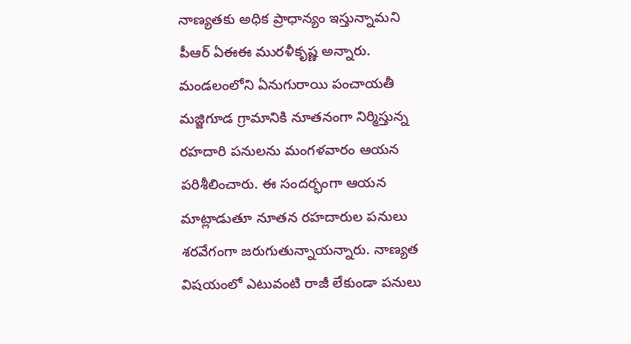నాణ్యతకు అధిక ప్రాధాన్యం ఇస్తున్నామని పీఆర్‌ ఏఈఈ మురళీకృష్ణ అన్నారు. మండలంలోని ఏనుగురాయి పంచాయతీ మజ్జిగూడ గ్రామానికి నూతనంగా నిర్మిస్తున్న రహదారి పనులను మంగళవారం ఆయన పరిశీలించారు. ఈ సందర్భంగా ఆయన మాట్లాడుతూ నూతన రహదారుల పనులు శరవేగంగా జరుగుతున్నాయన్నారు. నాణ్యత విషయంలో ఎటువంటి రాజీ లేకుండా పనులు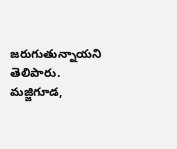జరుగుతున్నాయని తెలిపారు. మజ్జిగూడ,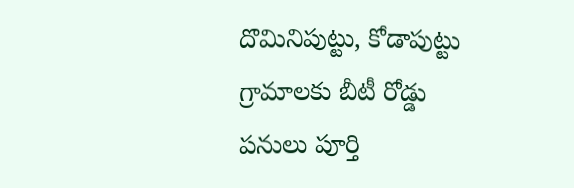దొమినిపుట్టు, కోడాపుట్టు గ్రామాలకు బీటీ రోడ్డు పనులు పూర్తి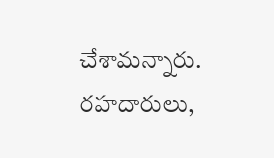చేశామన్నారు. రహదారులు,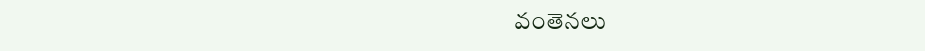వంతెనలు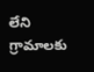లేని గ్రామాలకు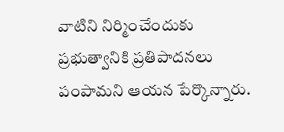వాటిని నిర్మించేందుకు ప్రభుత్వానికి ప్రతిపాదనలు పంపామని ఆయన పేర్కొన్నారు.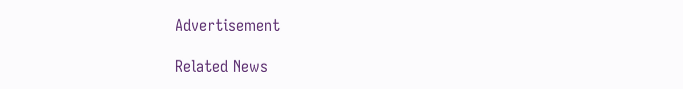Advertisement

Related News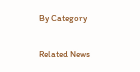By Category

Related News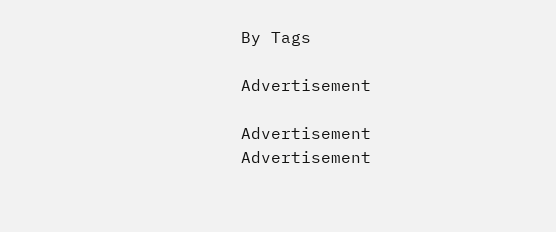By Tags

Advertisement

Advertisement
Advertisement